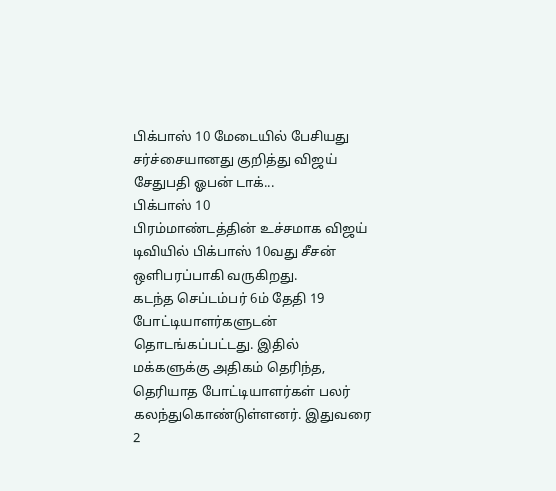பிக்பாஸ் 10 மேடையில் பேசியது சர்ச்சையானது குறித்து விஜய் சேதுபதி ஓபன் டாக்...
பிக்பாஸ் 10
பிரம்மாண்டத்தின் உச்சமாக விஜய் டிவியில் பிக்பாஸ் 10வது சீசன் ஒளிபரப்பாகி வருகிறது.
கடந்த செப்டம்பர் 6ம் தேதி 19 போட்டியாளர்களுடன் தொடங்கப்பட்டது. இதில் மக்களுக்கு அதிகம் தெரிந்த, தெரியாத போட்டியாளர்கள் பலர் கலந்துகொண்டுள்ளனர். இதுவரை 2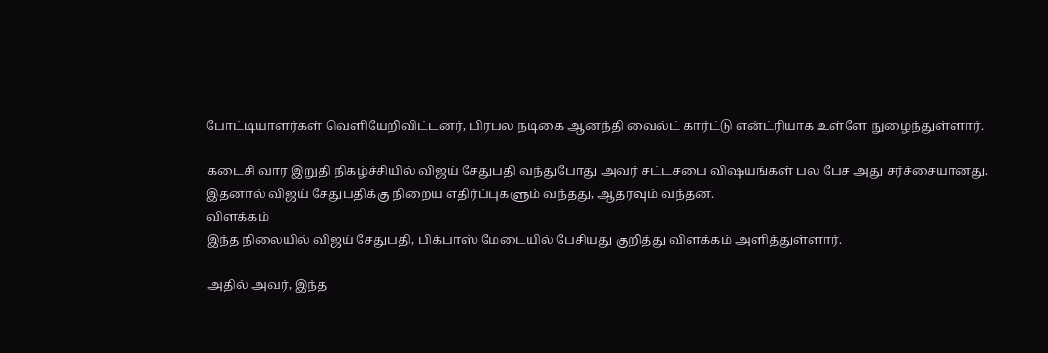போட்டியாளர்கள் வெளியேறிவிட்டனர், பிரபல நடிகை ஆனந்தி வைல்ட் கார்ட்டு என்ட்ரியாக உள்ளே நுழைந்துள்ளார்.

கடைசி வார இறுதி நிகழ்ச்சியில் விஜய் சேதுபதி வந்துபோது அவர் சட்டசபை விஷயங்கள் பல பேச அது சர்ச்சையானது. இதனால் விஜய் சேதுபதிக்கு நிறைய எதிர்ப்புகளும் வந்தது, ஆதரவும் வந்தன.
விளக்கம்
இந்த நிலையில் விஜய் சேதுபதி, பிக்பாஸ் மேடையில் பேசியது குறித்து விளக்கம் அளித்துள்ளார்.

அதில் அவர், இந்த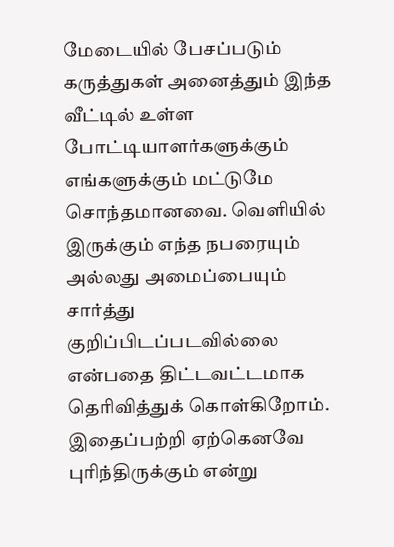மேடையில் பேசப்படும் கருத்துகள் அனைத்தும் இந்த வீட்டில் உள்ள போட்டியாளர்களுக்கும் எங்களுக்கும் மட்டுமே சொந்தமானவை. வெளியில் இருக்கும் எந்த நபரையும் அல்லது அமைப்பையும் சார்த்து குறிப்பிடப்படவில்லை என்பதை திட்டவட்டமாக தெரிவித்துக் கொள்கிறோம்.
இதைப்பற்றி ஏற்கெனவே புரிந்திருக்கும் என்று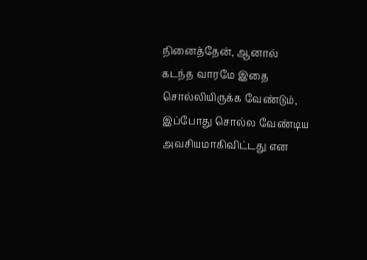நினைத்தேன், ஆனால் கடந்த வாரமே இதை சொல்லியிருக்க வேண்டும், இப்போது சொல்ல வேண்டிய அவசியமாகிவிட்டது என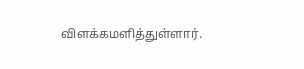விளக்கமளித்துள்ளார்.